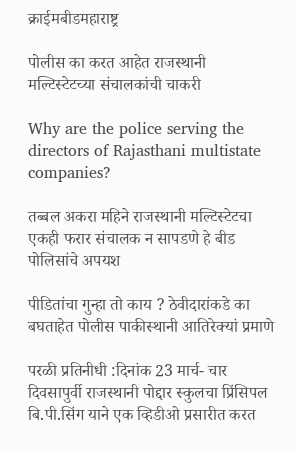क्राईमबीडमहाराष्ट्र

पोलीस का करत आहेत राजस्थानी मल्टिस्टेटच्या संचालकांची चाकरी

Why are the police serving the directors of Rajasthani multistate companies?

तब्बल अकरा महिने राजस्थानी मल्टिस्टेटचा एकही फरार संचालक न सापडणे हे बीड पोलिसांचे अपयश

पीडितांचा गुन्हा तो काय ? ठेवीदारांकडे का बघताहेत पोलीस पाकीस्थानी आतिरेक्यां प्रमाणे

परळी प्रतिनीधी :दिनांक 23 मार्च- चार दिवसापुर्वी राजस्थानी पोद्दार स्कुलचा प्रिंसिपल बि.पी.सिंग याने एक व्हिडीओ प्रसारीत करत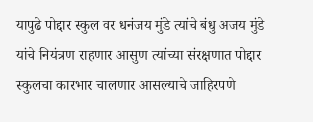यापुढे पोद्दार स्कुल वर धनंजय मुंडे त्यांचे बंधु अजय मुंडे यांचे नियंत्रण राहणार आसुण त्यांच्या संरक्षणात पोद्दार स्कुलचा कारभार चालणार आसल्याचे जाहिरपणे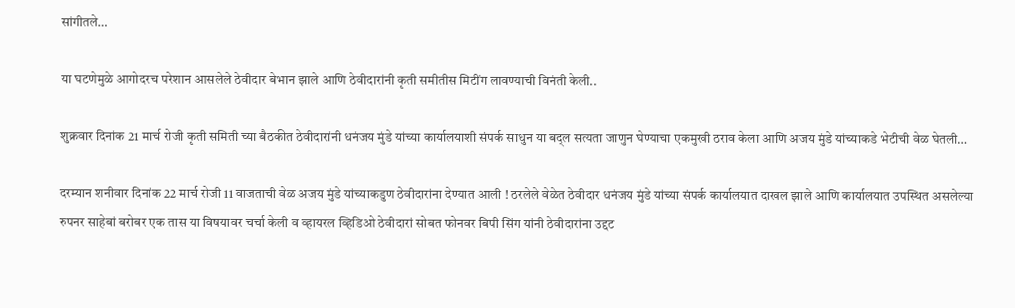सांगीतले…

या घटणेमुळे आगोदरच परेशान आसलेले ठेवीदार बेभान झाले आणि ठेवीदारांनी कृती समीतीस मिटींग लावण्याची विनंती केली..

शुक्रवार दिनांक 21 मार्च रोजी कृती समिती च्या बैठकीत ठेवीदारांनी धनंजय मुंडे यांच्या कार्यालयाशी संपर्क साधुन या बद्ल सत्यता जाणुन घेण्याचा एकमुखी ठराव केला आणि अजय मुंडे यांच्याकडे भेटीची वेळ घेतली…

दरम्यान शनीवार दिनांक 22 मार्च रोजी 11 वाजताची वेळ अजय मुंडे यांच्याकडुण ठेवीदारांना देण्यात आली ! ठरलेले वेळेत ठेवीदार धनंजय मुंडे यांच्या संपर्क कार्यालयात दाखल झाले आणि कार्यालयात उपस्थित असलेल्या रुपनर साहेबां बरोबर एक तास या विषयावर चर्चा केली व व्हायरल व्हिडिओ ठेवीदारां सोबत फोनवर बिपी सिंग यांनी ठेवीदारांना उद्दट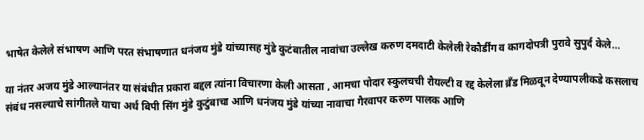भाषेत केलेले संभाषण आणि परत संभाषणात धनंजय मुंडे यांच्यासह मुंडे कुटंबातील नावांचा उल्लेख करुण दमदाटी केलेली रेकौर्डींग व कागदोपत्री पुरावे सुपुर्द केले…

या नंतर अजय मुंडे आल्यानंतर या संबंधीत प्रकारा बद्दल त्यांना विचारणा केली आसता , आमचा पोदार स्कुलचची रौयल्टी व रद्द केलेला ब्रँड मिळवून देण्यापलीकडे कसलाच संबंध नसल्याचे सांगीतले याचा अर्थ बिपी सिंग मुंडे कुटुंबाचा आणि धनंजय मुंडे यांच्या नावाचा गैरवापर करुण पालक आणि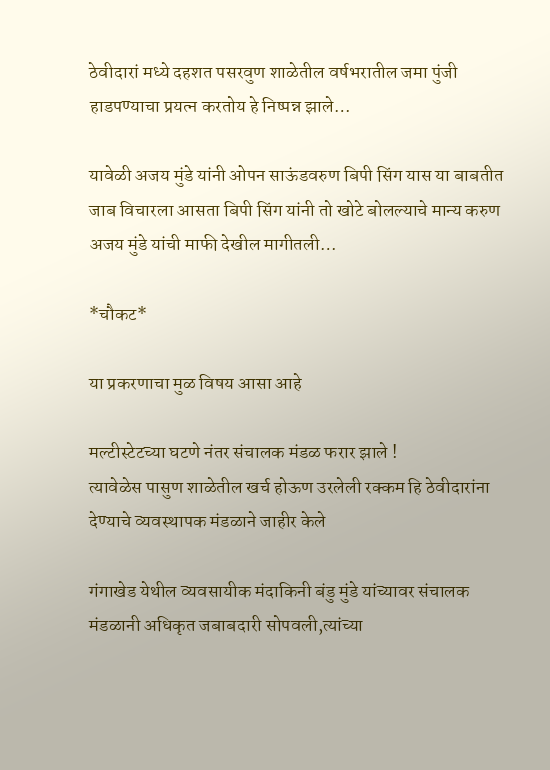ठेवीदारां मध्ये दहशत पसरवुण शाळेतील वर्षभरातील जमा पुंजी हाडपण्याचा प्रयत्न करतोय हे निष्पन्न झाले…

यावेळी अजय मुंडे यांनी ओपन साऊंडवरुण बिपी सिंग यास या बाबतीत जाब विचारला आसता बिपी सिंग यांनी तो खोटे बोलल्याचे मान्य करुण अजय मुंडे यांची माफी देखील मागीतली…

*चौकट*

या प्रकरणाचा मुळ विषय आसा आहे

मल्टीस्टेटच्या घटणे नंतर संचालक मंडळ फरार झाले !
त्यावेळेस पासुण शाळेतील खर्च होऊण उरलेली रक्कम हि ठेवीदारांना देण्याचे व्यवस्थापक मंडळाने जाहीर केले

गंगाखेड येथील व्यवसायीक मंदाकिनी बंडु मुंडे यांच्यावर संचालक मंडळानी अधिकृत जबाबदारी सोपवली,त्यांच्या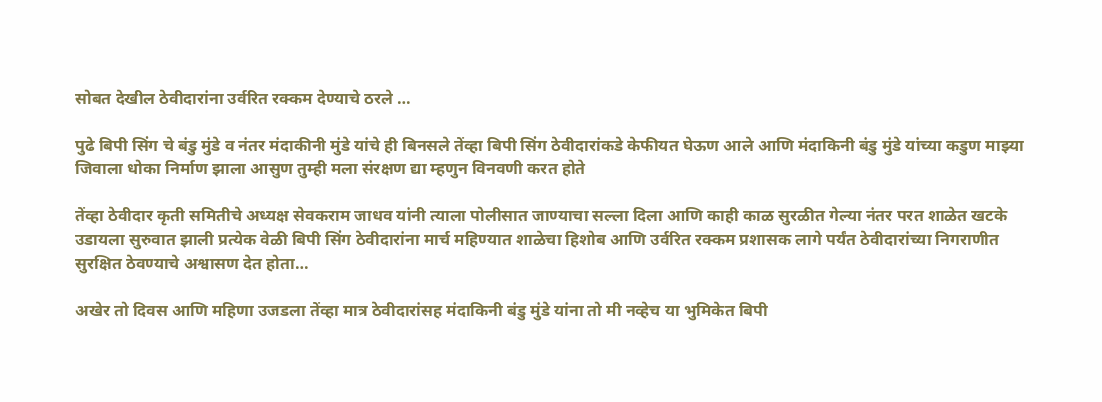सोबत देखील ठेवीदारांना उर्वरित रक्कम देण्याचे ठरले …

पुढे बिपी सिंग चे बंडु मुंडे व नंतर मंदाकीनी मुंडे यांचे ही बिनसले तेंव्हा बिपी सिंग ठेवीदारांकडे केफीयत घेऊण आले आणि मंदाकिनी बंडु मुंडे यांच्या कडुण माझ्या जिवाला धोका निर्माण झाला आसुण तुम्ही मला संरक्षण द्या म्हणुन विनवणी करत होते

तेंव्हा ठेवीदार कृती समितीचे अध्यक्ष सेवकराम जाधव यांनी त्याला पोलीसात जाण्याचा सल्ला दिला आणि काही काळ सुरळीत गेल्या नंतर परत शाळेत खटके उडायला सुरुवात झाली प्रत्येक वेळी बिपी सिंग ठेवीदारांना मार्च महिण्यात शाळेचा हिशोब आणि उर्वरित रक्कम प्रशासक लागे पर्यंत ठेवीदारांच्या निगराणीत सुरक्षित ठेवण्याचे अश्वासण देत होता…

अखेर तो दिवस आणि महिणा उजडला तेंव्हा मात्र ठेवीदारांसह मंदाकिनी बंडु मुंडे यांना तो मी नव्हेच या भुमिकेत बिपी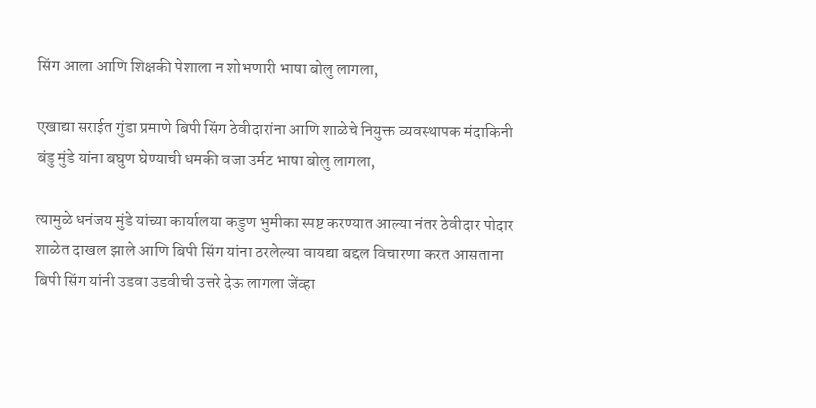सिंग आला आणि शिक्षकी पेशाला न शोभणारी भाषा बोलु लागला,

एखाद्या सराईत गुंडा प्रमाणे बिपी सिंग ठेवीदारांना आणि शाळेचे नियुक्त व्यवस्थापक मंदाकिनी बंडु मुंडे यांना बघुण घेण्याची धमकी वजा उर्मट भाषा बोलु लागला,

त्यामुळे धनंजय मुंडे यांच्या कार्यालया कडुण भुमीका स्पष्ट करण्यात आल्या नंतर ठेवीदार पोदार शाळेत दाखल झाले आणि बिपी सिंग यांना ठरलेल्या वायद्या बद्दल विचारणा करत आसताना बिपी सिंग यांनी उडवा उडवीची उत्तरे देऊ लागला जेंव्हा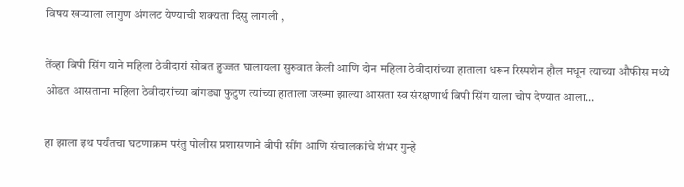विषय खऱ्याला लागुण अंगलट येण्याची शक्यता दिसु लागली ,

तेंव्हा बिपी सिंग याने महिला ठेवीदारां सोबत हुज्जत घालायला सुरुवात केली आणि दोन महिला ठेवीदारांच्या हाताला धरून रिस्पशेन हौल मधून त्याच्या औफीस मध्ये ओडत आसताना महिला ठेवीदारांच्या बांगड्या फुटुण त्यांच्या हाताला जख्मा झाल्या आसता स्व संरक्षणार्थ बिपी सिंग याला चोप देण्यात आला…

हा झाला इथ पर्यंतचा घटणाक्रम परंतु पोलीस प्रशासणाने बीपी सींग आणि संचालकांचे शंभर गुन्हे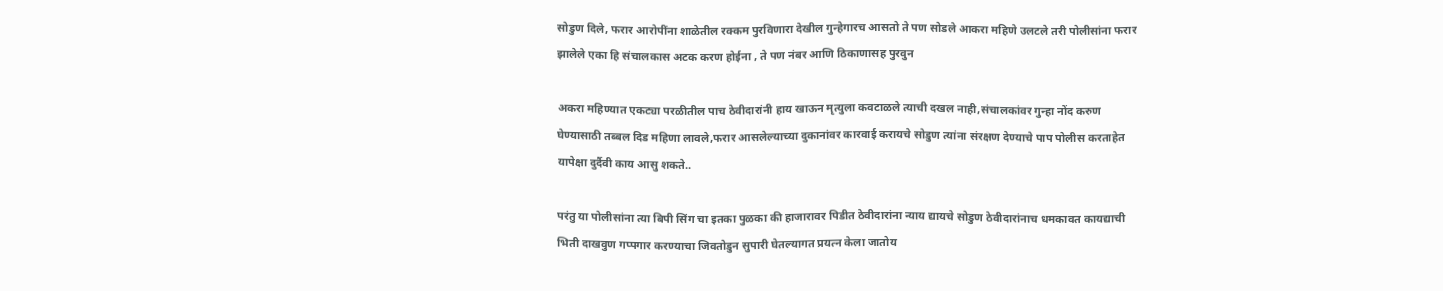सोडुण दिले, फरार आरोपींना शाळेतील रक्कम पुरविणारा देखील गुन्हेगारच आसतो ते पण सोडले आकरा महिणे उलटले तरी पोलीसांना फरार झालेले एका हि संचालकास अटक करण होईना , ते पण नंबर आणि ठिकाणासह पुरवुन

अकरा महिण्यात एकट्या परळीतील पाच ठेवीदारांनी हाय खाऊन मृत्युला कवटाळले त्याची दखल नाही,संचालकांवर गुन्हा नोंद करुण घेण्यासाठी तब्बल दिड महिणा लावले,फरार आसलेल्याच्या दुकानांवर कारवाई करायचे सोडुण त्यांना संरक्षण देण्याचे पाप पोलीस करताहेत यापेक्षा दुर्दैवी काय आसु शकते..

परंतु या पोलीसांना त्या बिपी सिंग चा इतका पुळका की हाजारावर पिडीत ठेवीदारांना न्याय द्यायचे सोडुण ठेवीदारांनाच धमकावत कायद्याची भिती दाखवुण गप्पगार करण्याचा जिवतोडुन सुपारी घेतल्यागत प्रयत्न केला जातोय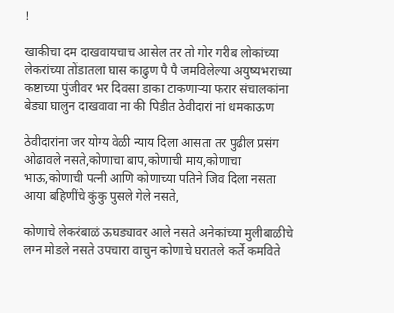!

खाकीचा दम दाखवायचाच आसेल तर तो गोर गरीब लोकांच्या लेकरांच्या तोंडातला घास काढुण पै पै जमविलेल्या अयुष्यभराच्या कष्टाच्या पुंजीवर भर दिवसा डाका टाकणाऱ्या फरार संचालकांना बेड्या घालुन दाखवावा ना की पिडीत ठेवीदारां नां धमकाऊण

ठेवीदारांना जर योग्य वेळी न्याय दिला आसता तर पुढील प्रसंग ओढावले नसते,कोणाचा बाप,कोणाची माय,कोणाचा भाऊ,कोणाची पत्नी आणि कोणाच्या पतिने जिव दिला नसता आया बहिणींचे कुंकु पुसले गेले नसते,

कोणाचे लेकरंबाळं ऊघड्यावर आले नसते अनेकांच्या मुलीबाळीचे लग्न मोडले नसते उपचारा वाचुन कोणाचे घरातले कर्ते कमविते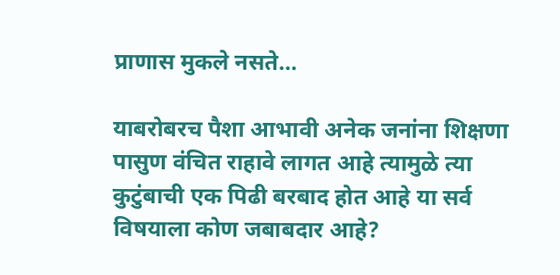प्राणास मुकले नसते…

याबरोबरच पैशा आभावी अनेक जनांना शिक्षणा पासुण वंचित राहावे लागत आहे त्यामुळे त्या कुटुंबाची एक पिढी बरबाद होत आहे या सर्व विषयाला कोण जबाबदार आहे?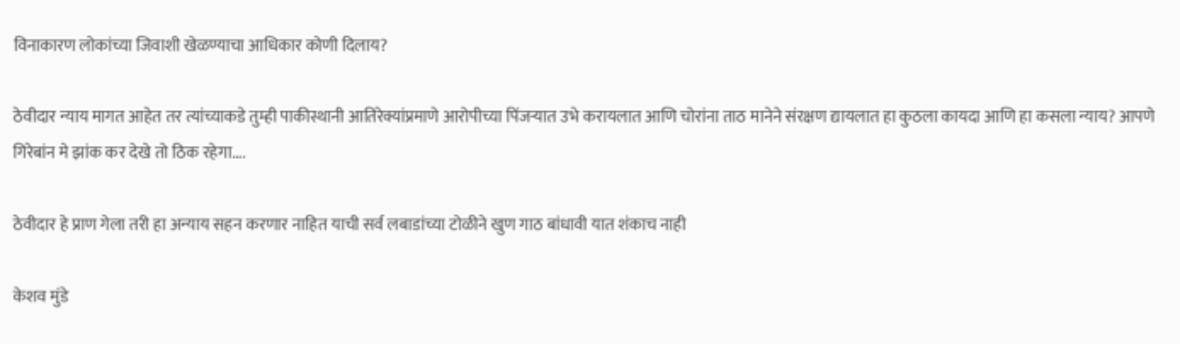विनाकारण लोकांच्या जिवाशी खेळण्याचा आधिकार कोणी दिलाय?

ठेवीदार न्याय मागत आहेत तर त्यांच्याकडे तुम्ही पाकीस्थानी आतिरेक्यांप्रमाणे आरोपीच्या पिंजऱ्यात उभे करायलात आणि चोरांना ताठ मानेने संरक्षण द्यायलात हा कुठला कायदा आणि हा कसला न्याय? आपणे गिरेबांन मे झांक कर देखे तो ठिक रहेगा….

ठेवीदार हे प्राण गेला तरी हा अन्याय सहन करणार नाहित याची सर्व लबाडांच्या टोळीने खुण गाठ बांधावी यात शंकाच नाही

केशव मुंडे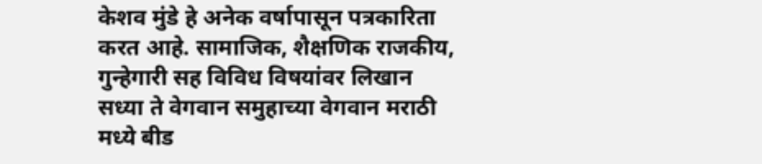केशव मुंडे हे अनेक वर्षापासून पत्रकारिता करत आहे. सामाजिक, शैक्षणिक राजकीय, गुन्हेगारी सह विविध विषयांवर लिखान सध्या ते वेगवान समुहाच्या वेगवान मराठी मध्ये बीड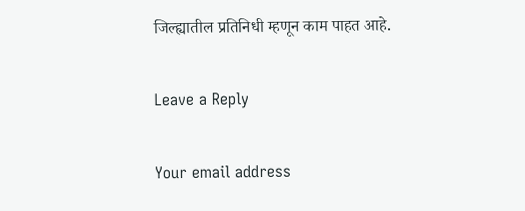जिल्ह्यातील प्रतिनिधी म्हणून काम पाहत आहे.

Leave a Reply

Your email address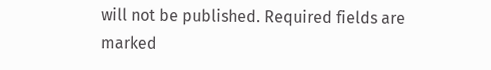will not be published. Required fields are marked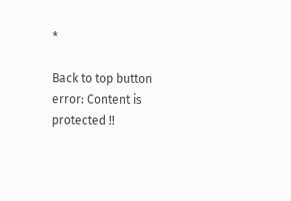*

Back to top button
error: Content is protected !!